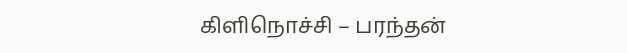கிளிநொச்சி – பரந்தன்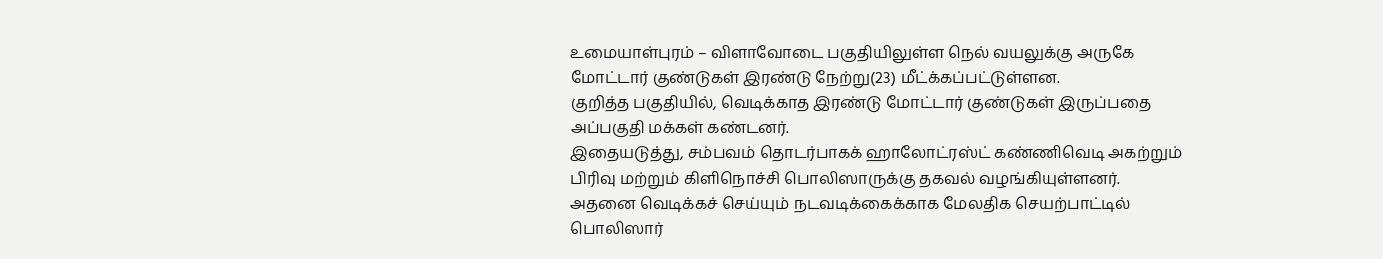உமையாள்புரம் – விளாவோடை பகுதியிலுள்ள நெல் வயலுக்கு அருகே மோட்டார் குண்டுகள் இரண்டு நேற்று(23) மீட்க்கப்பட்டுள்ளன.
குறித்த பகுதியில், வெடிக்காத இரண்டு மோட்டார் குண்டுகள் இருப்பதை அப்பகுதி மக்கள் கண்டனர்.
இதையடுத்து, சம்பவம் தொடர்பாகக் ஹாலோட்ரஸ்ட் கண்ணிவெடி அகற்றும் பிரிவு மற்றும் கிளிநொச்சி பொலிஸாருக்கு தகவல் வழங்கியுள்ளனர்.
அதனை வெடிக்கச் செய்யும் நடவடிக்கைக்காக மேலதிக செயற்பாட்டில் பொலிஸார்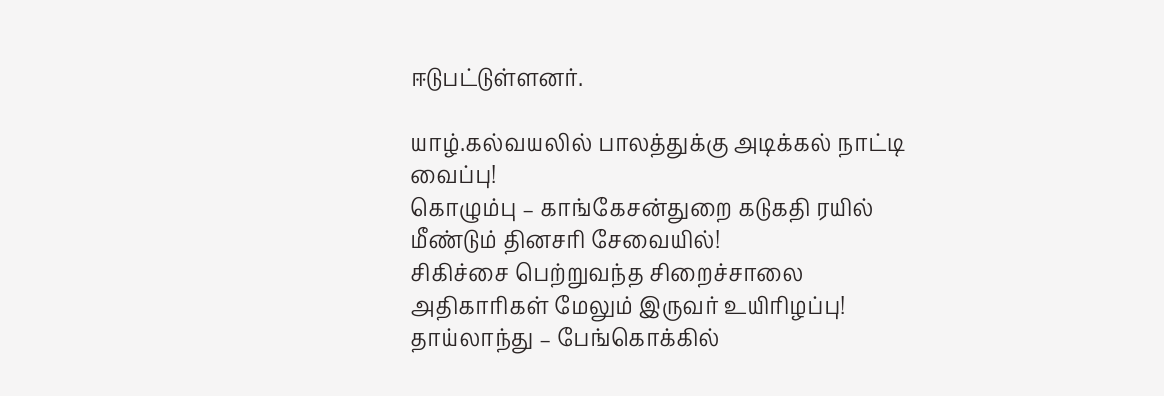ஈடுபட்டுள்ளனர்.

யாழ்.கல்வயலில் பாலத்துக்கு அடிக்கல் நாட்டி வைப்பு!
கொழும்பு – காங்கேசன்துறை கடுகதி ரயில் மீண்டும் தினசரி சேவையில்!
சிகிச்சை பெற்றுவந்த சிறைச்சாலை அதிகாரிகள் மேலும் இருவர் உயிரிழப்பு!
தாய்லாந்து – பேங்கொக்கில்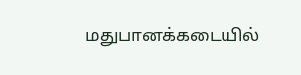மதுபானக்கடையில்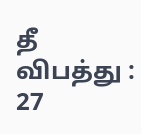தீ விபத்து : 27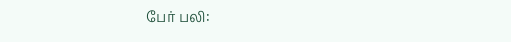பேர் பலி: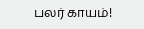பலர் காயம்!